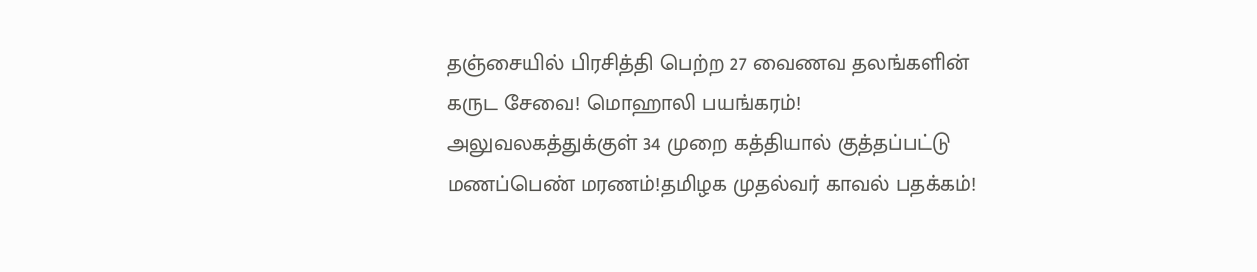தஞ்சையில் பிரசித்தி பெற்ற 27 வைணவ தலங்களின் கருட சேவை! மொஹாலி பயங்கரம்! அலுவலகத்துக்குள் 34 முறை கத்தியால் குத்தப்பட்டு மணப்பெண் மரணம்!தமிழக முதல்வர் காவல் பதக்கம்!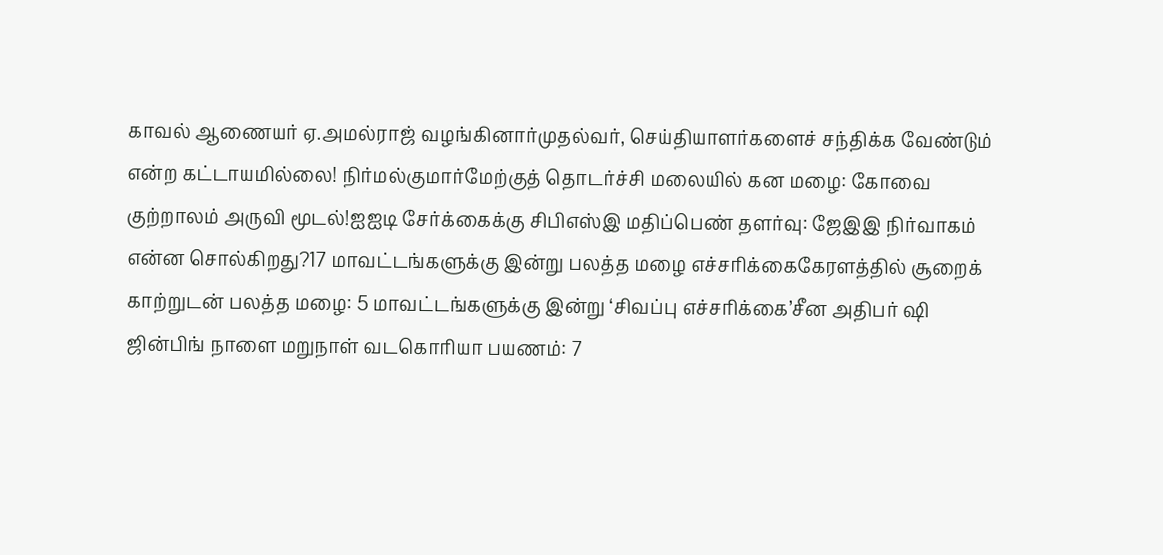காவல் ஆணையர் ஏ.அமல்ராஜ் வழங்கினார்முதல்வர், செய்தியாளர்களைச் சந்திக்க வேண்டும் என்ற கட்டாயமில்லை! நிர்மல்குமார்மேற்குத் தொடர்ச்சி மலையில் கன மழை: கோவை குற்றாலம் அருவி மூடல்!ஐஐடி சேர்க்கைக்கு சிபிஎஸ்இ மதிப்பெண் தளர்வு: ஜேஇஇ நிர்வாகம் என்ன சொல்கிறது?17 மாவட்டங்களுக்கு இன்று பலத்த மழை எச்சரிக்கைகேரளத்தில் சூறைக் காற்றுடன் பலத்த மழை: 5 மாவட்டங்களுக்கு இன்று ‘சிவப்பு எச்சரிக்கை’சீன அதிபர் ஷி ஜின்பிங் நாளை மறுநாள் வடகொரியா பயணம்: 7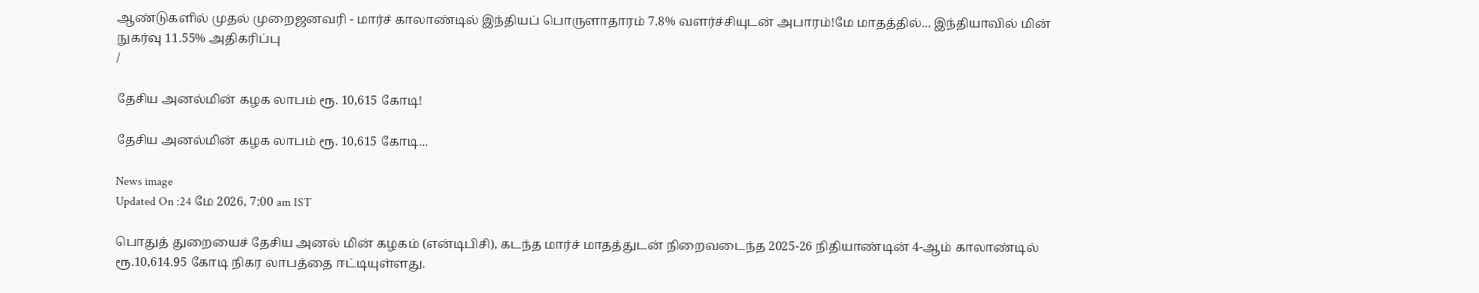ஆண்டுகளில் முதல் முறைஜனவரி - மார்ச் காலாண்டில் இந்தியப் பொருளாதாரம் 7.8% வளர்ச்சியுடன் அபாரம்!மே மாதத்தில்... இந்தியாவில் மின் நுகர்வு 11.55% அதிகரிப்பு
/

தேசிய அனல்மின் கழக லாபம் ரூ. 10,615 கோடி!

தேசிய அனல்மின் கழக லாபம் ரூ. 10,615 கோடி...

News image
Updated On :24 மே 2026, 7:00 am IST

பொதுத் துறையைச் தேசிய அனல் மின் கழகம் (என்டிபிசி), கடந்த மார்ச் மாதத்துடன் நிறைவடைந்த 2025-26 நிதியாண்டின் 4-ஆம் காலாண்டில் ரூ.10,614.95 கோடி நிகர லாபத்தை ஈட்டியுள்ளது.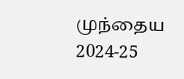முந்தைய 2024-25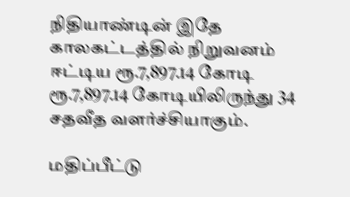நிதியாண்டின் இதே காலகட்டத்தில் நிறுவனம் ஈட்டிய ரூ.7,897.14 கோடி ரூ.7,897.14 கோடியிலிருந்து 34 சதவீத வளர்ச்சியாகும்.

மதிப்பீட்டு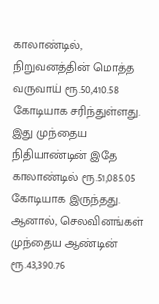காலாண்டில், நிறுவனத்தின் மொத்த வருவாய் ரூ.50,410.58 கோடியாக சரிந்துள்ளது. இது முந்தைய நிதியாண்டின் இதே காலாண்டில் ரூ.51,085.05 கோடியாக இருந்தது. ஆனால், செலவினங்கள் முந்தைய ஆண்டின் ரூ.43,390.76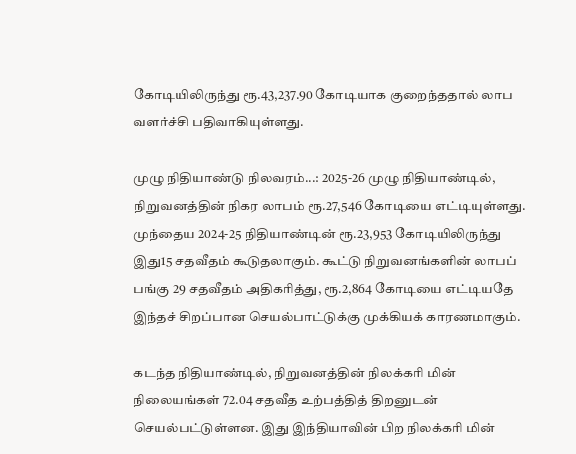கோடியிலிருந்து ரூ.43,237.90 கோடியாக குறைந்ததால் லாப வளர்ச்சி பதிவாகியுள்ளது.

முழு நிதியாண்டு நிலவரம்...: 2025-26 முழு நிதியாண்டில், நிறுவனத்தின் நிகர லாபம் ரூ.27,546 கோடியை எட்டியுள்ளது. முந்தைய 2024-25 நிதியாண்டின் ரூ.23,953 கோடியிலிருந்து இது15 சதவீதம் கூடுதலாகும். கூட்டு நிறுவனங்களின் லாபப் பங்கு 29 சதவீதம் அதிகரித்து, ரூ.2,864 கோடியை எட்டியதே இந்தச் சிறப்பான செயல்பாட்டுக்கு முக்கியக் காரணமாகும்.

கடந்த நிதியாண்டில், நிறுவனத்தின் நிலக்கரி மின் நிலையங்கள் 72.04 சதவீத உற்பத்தித் திறனுடன் செயல்பட்டுள்ளன. இது இந்தியாவின் பிற நிலக்கரி மின்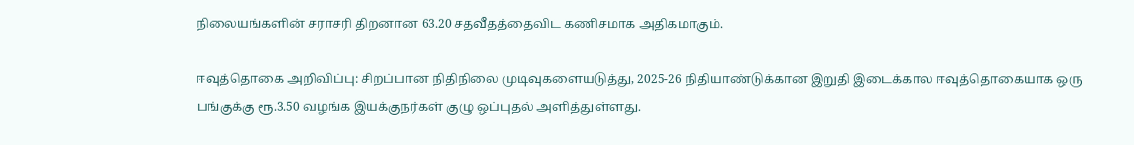நிலையங்களின் சராசரி திறனான 63.20 சதவீதத்தைவிட கணிசமாக அதிகமாகும்.

ஈவுத்தொகை அறிவிப்பு: சிறப்பான நிதிநிலை முடிவுகளையடுத்து, 2025-26 நிதியாண்டுக்கான இறுதி இடைக்கால ஈவுத்தொகையாக ஒரு பங்குக்கு ரூ.3.50 வழங்க இயக்குநர்கள் குழு ஒப்புதல் அளித்துள்ளது.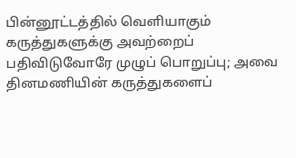பின்னூட்டத்தில் வெளியாகும் கருத்துகளுக்கு அவற்றைப் பதிவிடுவோரே முழுப் பொறுப்பு; அவை தினமணியின் கருத்துகளைப்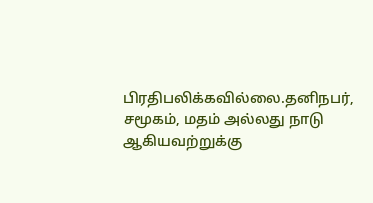பிரதிபலிக்கவில்லை.தனிநபர், சமூகம், மதம் அல்லது நாடு ஆகியவற்றுக்கு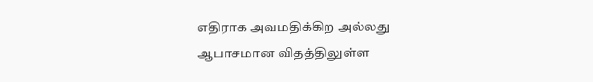எதிராக அவமதிக்கிற அல்லது ஆபாசமான விதத்திலுள்ள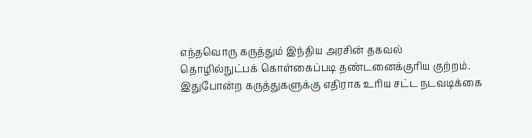எந்தவொரு கருத்தும் இந்திய அரசின் தகவல் தொழில்நுட்பக் கொள்கைப்படி தண்டனைக்குரிய குற்றம். இதுபோன்ற கருத்துகளுக்கு எதிராக உரிய சட்ட நடவடிக்கை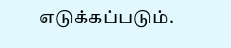எடுக்கப்படும்.